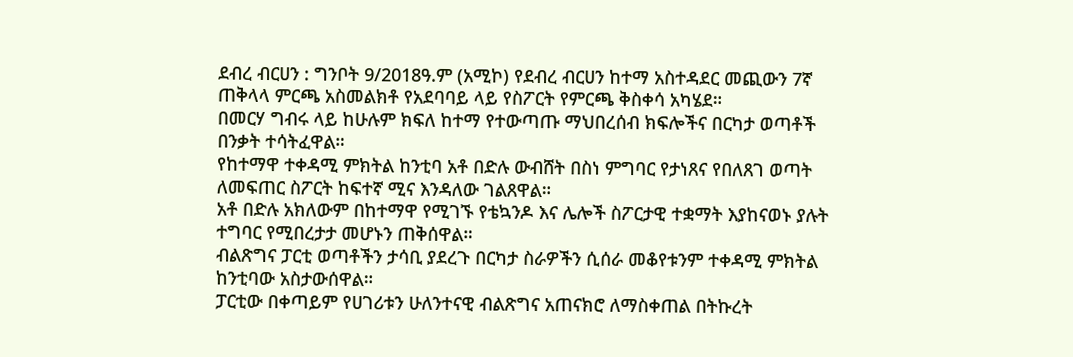ደብረ ብርሀን : ግንቦት 9/2018ዓ.ም (አሚኮ) የደብረ ብርሀን ከተማ አስተዳደር መጪውን 7ኛ ጠቅላላ ምርጫ አስመልክቶ የአደባባይ ላይ የስፖርት የምርጫ ቅስቀሳ አካሄደ።
በመርሃ ግብሩ ላይ ከሁሉም ክፍለ ከተማ የተውጣጡ ማህበረሰብ ክፍሎችና በርካታ ወጣቶች በንቃት ተሳትፈዋል።
የከተማዋ ተቀዳሚ ምክትል ከንቲባ አቶ በድሉ ውብሸት በስነ ምግባር የታነጸና የበለጸገ ወጣት ለመፍጠር ስፖርት ከፍተኛ ሚና እንዳለው ገልጸዋል።
አቶ በድሉ አክለውም በከተማዋ የሚገኙ የቴኳንዶ እና ሌሎች ስፖርታዊ ተቋማት እያከናወኑ ያሉት ተግባር የሚበረታታ መሆኑን ጠቅሰዋል።
ብልጽግና ፓርቲ ወጣቶችን ታሳቢ ያደረጉ በርካታ ስራዎችን ሲሰራ መቆየቱንም ተቀዳሚ ምክትል ከንቲባው አስታውሰዋል።
ፓርቲው በቀጣይም የሀገሪቱን ሁለንተናዊ ብልጽግና አጠናክሮ ለማስቀጠል በትኩረት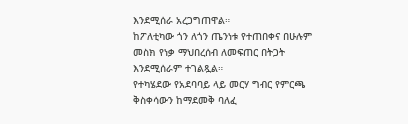እንደሚሰራ አረጋግጠዋል።
ከፖለቲካው ጎን ለጎን ጤንነቱ የተጠበቀና በሁሉም መስክ የነቃ ማህበረሰብ ለመፍጠር በትጋት እንደሚሰራም ተገልጿል።
የተካሄደው የአደባባይ ላይ መርሃ ግብር የምርጫ ቅስቀሳውን ከማደመቅ ባለፈ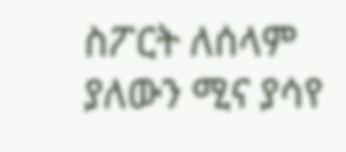ስፖርት ለሰላም ያለውን ሚና ያሳየ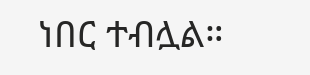ነበር ተብሏል።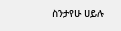ስንታየሁ ሀይሉ